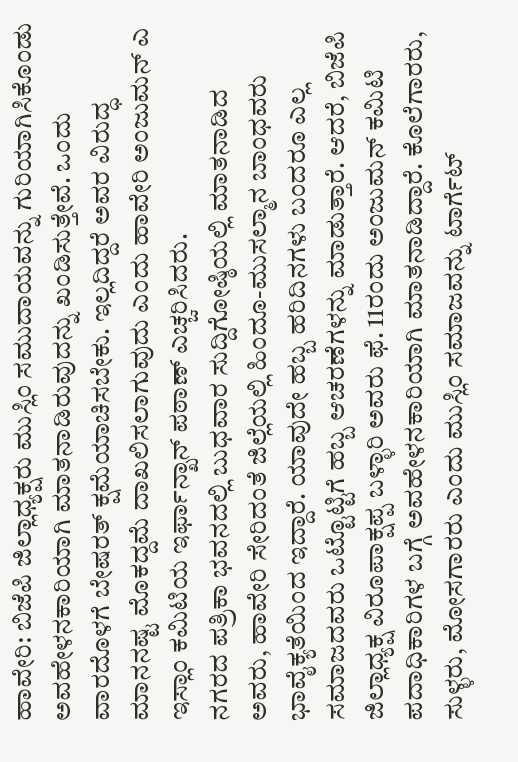ಹಾವೇರಿ: ಬಿಜೆಪಿ ಜಿಲ್ಲಾಧ್ಯಕ್ಷರು ಮುಸ್ಲಿಂ ಸಮುದಾಯವನ್ನು ಗುರಿಯಾಗಿಸಿಕೊಂಡು ಅವಹೇಳನಕಾರಿಯಾಗಿ ಮಾತನಾಡಿರುವುದನ್ನು ಖಂಡಿಸುತ್ತೇವೆ. ಒಂದು ವಾರದೊಳಗೆ ಬೇಷರತ್ ಕ್ಷಮೆಯಾಚಿಸಬೇಕು. ಇಲ್ಲದಿದ್ದರೆ ಅವರ ವಿರುದ್ಧ ಮಾನನಷ್ಟ ಮೊಕದ್ದಮೆ ದಾಖಲಿಸಲಾಗುವುದು ಎಂದು ಹಾವೇರಿ ಅಂಜುಮನ್ ಎ ಇಸ್ಲಾಂ ಕಮಿಟಿಯ ಇರ್ಫಾನ್ಖಾನ್ ಪಠಾಣ್ ಎಚ್ಚರಿಸಿದರು.
ನಗರದ ಪತ್ರಿಕಾ ಭವನದಲ್ಲಿ ಬುಧವಾರ ಸುದ್ದಿಗೋಷ್ಠಿಯಲ್ಲಿ ಮಾತನಾಡಿದ ಅವರು, ಹಾವೇರಿ ಸೇರಿದಂತೆ ಜಿಲ್ಲೆಯಲ್ಲಿ ಹಿಂದೂ-ಮುಸಲ್ಮಾನ ಬಾಂಧವರು ಭಾವೈಕ್ಯತೆಯಿಂದ ಇದ್ದಾರೆ. ಯಾವುದೇ ಹಬ್ಬ ಹರಿದಿನಗಳು ಬಂದರೂ ಎಲ್ಲ ಸಮಾಜದವರು ಒಟ್ಟೊಟ್ಟಿಗೆ ಹಬ್ಬ ಆಚರಣೆಗಳನ್ನು ಮಾಡುತ್ತಾರೆ. ಆದರೆ, ಬಿಜೆಪಿ ಜಿಲ್ಲಾಧ್ಯಕ್ಷ ವಿರೂಪಾಕ್ಷಪ್ಪ ಬಳ್ಳಾರಿ ಅವರು ಫೆ. 11ರಂದು ಅಂಜುಮನ್ ಕಮಿಟಿ ಪದಾಧಿಕಾರಿಗಳ ಬಗ್ಗೆ ಅವಹೇಳನಕಾರಿಯಾಗಿ ಮಾತನಾಡಿದ್ದಾರೆ. ಕೊಲೆಗಾರರು, ಸುಳ್ಳರು, ಮೋಸಗಾರರು ಎಂದು ಮುಸ್ಲಿಂ ಸಮಾಜವನ್ನು ಟಾರ್ಗೆಟ್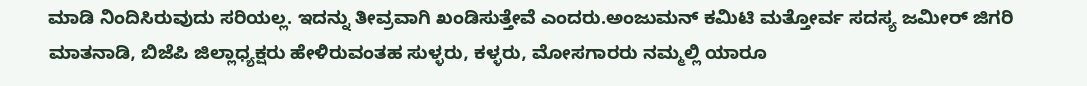ಮಾಡಿ ನಿಂದಿಸಿರುವುದು ಸರಿಯಲ್ಲ. ಇದನ್ನು ತೀವ್ರವಾಗಿ ಖಂಡಿಸುತ್ತೇವೆ ಎಂದರು.ಅಂಜುಮನ್ ಕಮಿಟಿ ಮತ್ತೋರ್ವ ಸದಸ್ಯ ಜಮೀರ್ ಜಿಗರಿ ಮಾತನಾಡಿ, ಬಿಜೆಪಿ ಜಿಲ್ಲಾಧ್ಯಕ್ಷರು ಹೇಳಿರುವಂತಹ ಸುಳ್ಳರು, ಕಳ್ಳರು, ಮೋಸಗಾರರು ನಮ್ಮಲ್ಲಿ ಯಾರೂ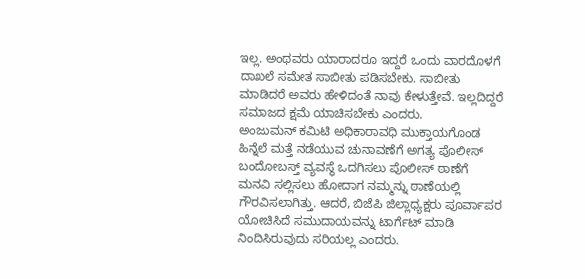ಇಲ್ಲ. ಅಂಥವರು ಯಾರಾದರೂ ಇದ್ದರೆ ಒಂದು ವಾರದೊಳಗೆ ದಾಖಲೆ ಸಮೇತ ಸಾಬೀತು ಪಡಿಸಬೇಕು. ಸಾಬೀತು ಮಾಡಿದರೆ ಅವರು ಹೇಳಿದಂತೆ ನಾವು ಕೇಳುತ್ತೇವೆ. ಇಲ್ಲದಿದ್ದರೆ ಸಮಾಜದ ಕ್ಷಮೆ ಯಾಚಿಸಬೇಕು ಎಂದರು.
ಅಂಜುಮನ್ ಕಮಿಟಿ ಅಧಿಕಾರಾವಧಿ ಮುಕ್ತಾಯಗೊಂಡ ಹಿನ್ನೆಲೆ ಮತ್ತೆ ನಡೆಯುವ ಚುನಾವಣೆಗೆ ಅಗತ್ಯ ಪೊಲೀಸ್ ಬಂದೋಬಸ್ತ್ ವ್ಯವಸ್ಥೆ ಒದಗಿಸಲು ಪೊಲೀಸ್ ಠಾಣೆಗೆ ಮನವಿ ಸಲ್ಲಿಸಲು ಹೋದಾಗ ನಮ್ಮನ್ನು ಠಾಣೆಯಲ್ಲಿ ಗೌರವಿಸಲಾಗಿತ್ತು. ಆದರೆ, ಬಿಜೆಪಿ ಜಿಲ್ಲಾಧ್ಯಕ್ಷರು ಪೂರ್ವಾಪರ ಯೋಚಿಸಿದೆ ಸಮುದಾಯವನ್ನು ಟಾರ್ಗೆಟ್ ಮಾಡಿ ನಿಂದಿಸಿರುವುದು ಸರಿಯಲ್ಲ ಎಂದರು.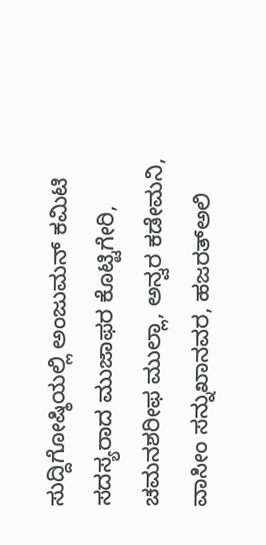ಸುದ್ದಿಗೋಷ್ಠಿಯಲ್ಲಿ ಅಂಜುಮನ್ ಕಮಿಟಿ ಸದಸ್ಯರಾದ ಮುಜಾಫರ ಕೊಟ್ಟಿಗೇರಿ, ಚಮನಶರೀಫ ಮುಲ್ಲಾ, ಅನ್ವರ ಕಡೇಮನಿ, ವಾಸೀಂ ಸನ್ನುಖಾನವರ, ಹಜರತ್ಅಲಿ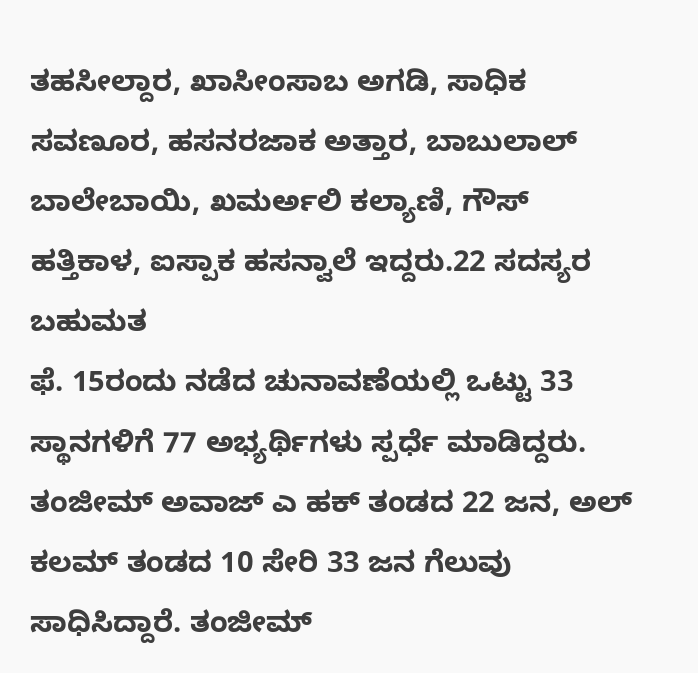ತಹಸೀಲ್ದಾರ, ಖಾಸೀಂಸಾಬ ಅಗಡಿ, ಸಾಧಿಕ ಸವಣೂರ, ಹಸನರಜಾಕ ಅತ್ತಾರ, ಬಾಬುಲಾಲ್ ಬಾಲೇಬಾಯಿ, ಖಮರ್ಅಲಿ ಕಲ್ಯಾಣಿ, ಗೌಸ್ ಹತ್ತಿಕಾಳ, ಐಸ್ಪಾಕ ಹಸನ್ವಾಲೆ ಇದ್ದರು.22 ಸದಸ್ಯರ ಬಹುಮತ
ಫೆ. 15ರಂದು ನಡೆದ ಚುನಾವಣೆಯಲ್ಲಿ ಒಟ್ಟು 33 ಸ್ಥಾನಗಳಿಗೆ 77 ಅಭ್ಯರ್ಥಿಗಳು ಸ್ಪರ್ಧೆ ಮಾಡಿದ್ದರು. ತಂಜೀಮ್ ಅವಾಜ್ ಎ ಹಕ್ ತಂಡದ 22 ಜನ, ಅಲ್ ಕಲಮ್ ತಂಡದ 10 ಸೇರಿ 33 ಜನ ಗೆಲುವು ಸಾಧಿಸಿದ್ದಾರೆ. ತಂಜೀಮ್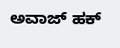ಅವಾಜ್ ಹಕ್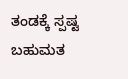ತಂಡಕ್ಕೆ ಸ್ಪಷ್ಟ ಬಹುಮತ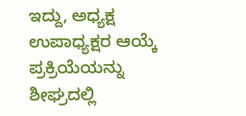ಇದ್ದು, ಅಧ್ಯಕ್ಷ ಉಪಾಧ್ಯಕ್ಷರ ಆಯ್ಕೆ ಪ್ರಕ್ರಿಯೆಯನ್ನು ಶೀಘ್ರದಲ್ಲಿ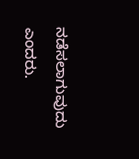ನಡೆಸಲಾಗುವುದು ಎಂದರು.